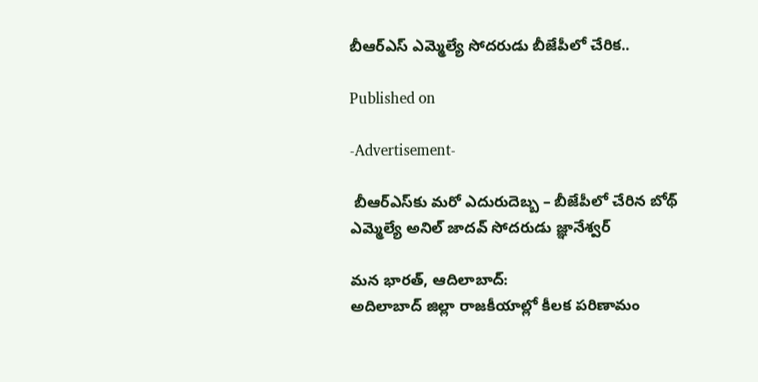బీఆర్ఎస్ ఎమ్మెల్యే సోదరుడు బీజేపీలో చేరిక..

Published on

-Advertisement-

 బీఆర్‌ఎస్‌కు మరో ఎదురుదెబ్బ – బీజేపీలో చేరిన బోథ్ ఎమ్మెల్యే అనిల్ జాదవ్ సోదరుడు జ్ఞానేశ్వర్

మన భారత్, ఆదిలాబాద్:
అదిలాబాద్ జిల్లా రాజకీయాల్లో కీలక పరిణామం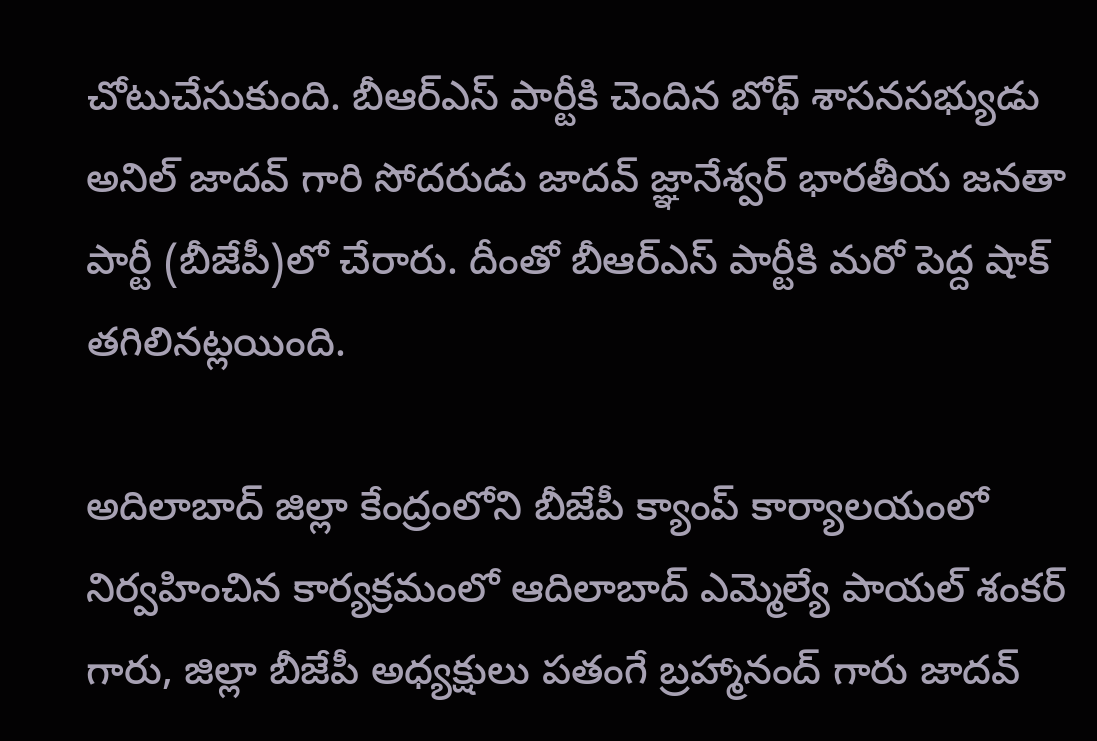చోటుచేసుకుంది. బీఆర్‌ఎస్ పార్టీకి చెందిన బోథ్ శాసనసభ్యుడు అనిల్ జాదవ్ గారి సోదరుడు జాదవ్ జ్ఞానేశ్వర్ భారతీయ జనతా పార్టీ (బీజేపీ)లో చేరారు. దీంతో బీఆర్‌ఎస్ పార్టీకి మరో పెద్ద షాక్ తగిలినట్లయింది.

అదిలాబాద్ జిల్లా కేంద్రంలోని బీజేపీ క్యాంప్ కార్యాలయంలో నిర్వహించిన కార్యక్రమంలో ఆదిలాబాద్ ఎమ్మెల్యే పాయల్ శంకర్ గారు, జిల్లా బీజేపీ అధ్యక్షులు పతంగే బ్రహ్మానంద్ గారు జాదవ్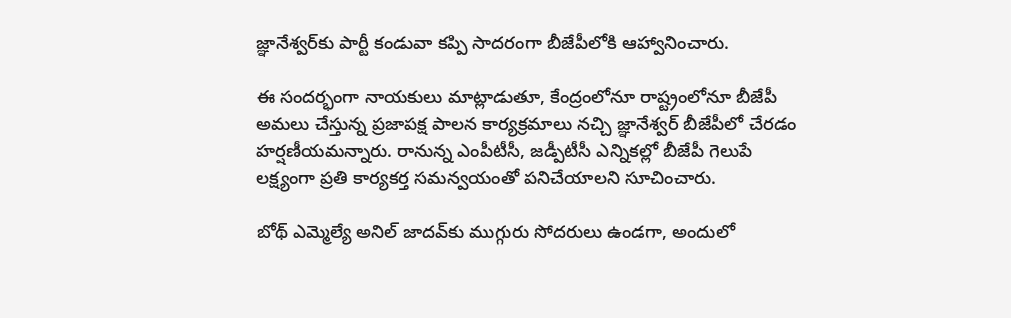జ్ఞానేశ్వర్‌కు పార్టీ కండువా కప్పి సాదరంగా బీజేపీలోకి ఆహ్వానించారు.

ఈ సందర్భంగా నాయకులు మాట్లాడుతూ, కేంద్రంలోనూ రాష్ట్రంలోనూ బీజేపీ అమలు చేస్తున్న ప్రజాపక్ష పాలన కార్యక్రమాలు నచ్చి జ్ఞానేశ్వర్ బీజేపీలో చేరడం హర్షణీయమన్నారు. రానున్న ఎంపీటీసీ, జడ్పీటీసీ ఎన్నికల్లో బీజేపీ గెలుపే లక్ష్యంగా ప్రతి కార్యకర్త సమన్వయంతో పనిచేయాలని సూచించారు.

బోథ్ ఎమ్మెల్యే అనిల్ జాదవ్‌కు ముగ్గురు సోదరులు ఉండగా, అందులో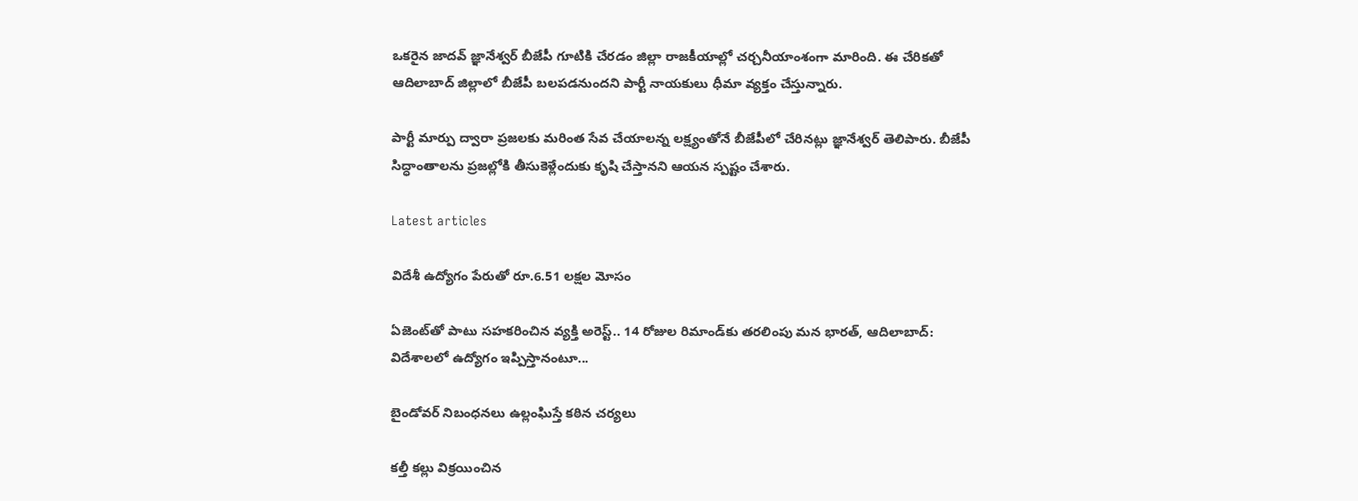ఒకరైన జాదవ్ జ్ఞానేశ్వర్ బీజేపీ గూటికి చేరడం జిల్లా రాజకీయాల్లో చర్చనీయాంశంగా మారింది. ఈ చేరికతో ఆదిలాబాద్ జిల్లాలో బీజేపీ బలపడనుందని పార్టీ నాయకులు ధీమా వ్యక్తం చేస్తున్నారు.

పార్టీ మార్పు ద్వారా ప్రజలకు మరింత సేవ చేయాలన్న లక్ష్యంతోనే బీజేపీలో చేరినట్లు జ్ఞానేశ్వర్ తెలిపారు. బీజేపీ సిద్ధాంతాలను ప్రజల్లోకి తీసుకెళ్లేందుకు కృషి చేస్తానని ఆయన స్పష్టం చేశారు.

Latest articles

విదేశీ ఉద్యోగం పేరుతో రూ.6.51 లక్షల మోసం

ఏజెంట్‌తో పాటు సహకరించిన వ్యక్తి అరెస్ట్.. 14 రోజుల రిమాండ్‌కు తరలింపు మన భారత్, ఆదిలాబాద్: విదేశాలలో ఉద్యోగం ఇప్పిస్తానంటూ...

బైండోవర్ నిబంధనలు ఉల్లంఘిస్తే కఠిన చర్యలు

కల్తీ కల్లు విక్రయించిన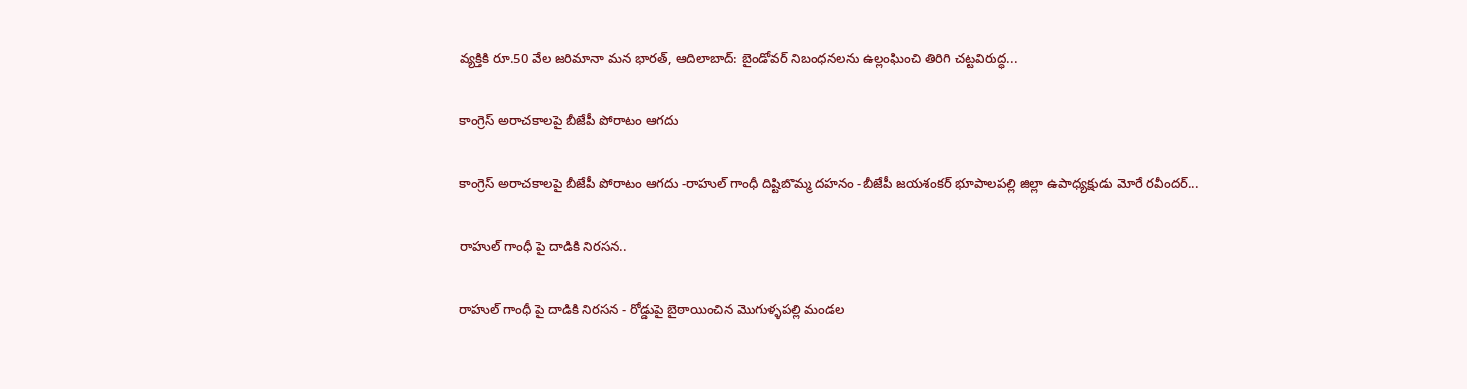వ్యక్తికి రూ.50 వేల జరిమానా మన భారత్, ఆదిలాబాద్: బైండోవర్ నిబంధనలను ఉల్లంఘించి తిరిగి చట్టవిరుద్ధ...

కాంగ్రెస్ అరాచకాలపై బీజేపీ పోరాటం ఆగదు

కాంగ్రెస్ అరాచకాలపై బీజేపీ పోరాటం ఆగదు -రాహుల్ గాంధీ దిష్టిబొమ్మ దహనం -బీజేపీ జయశంకర్ భూపాలపల్లి జిల్లా ఉపాధ్యక్షుడు మోరే రవీందర్...

రాహుల్ గాంధీ పై దాడికి నిరసన..

రాహుల్ గాంధీ పై దాడికి నిరసన - రోడ్డుపై బైఠాయించిన మొగుళ్ళపల్లి మండల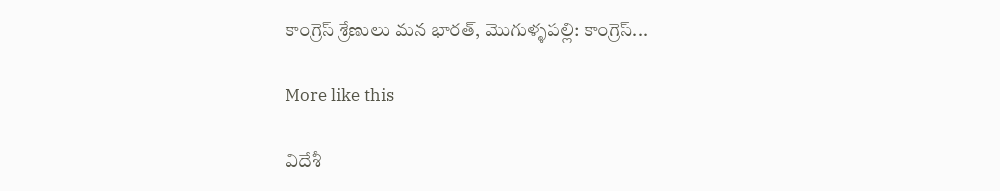కాంగ్రెస్ శ్రేణులు మన భారత్, మొగుళ్ళపల్లి: కాంగ్రెస్...

More like this

విదేశీ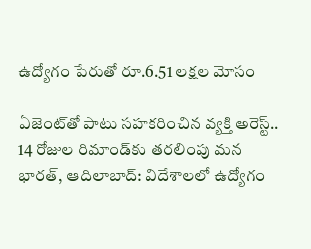ఉద్యోగం పేరుతో రూ.6.51 లక్షల మోసం

ఏజెంట్‌తో పాటు సహకరించిన వ్యక్తి అరెస్ట్.. 14 రోజుల రిమాండ్‌కు తరలింపు మన భారత్, ఆదిలాబాద్: విదేశాలలో ఉద్యోగం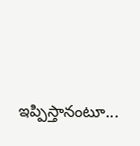ఇప్పిస్తానంటూ...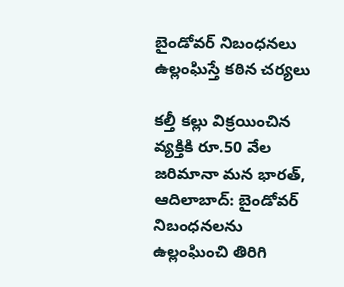బైండోవర్ నిబంధనలు ఉల్లంఘిస్తే కఠిన చర్యలు

కల్తీ కల్లు విక్రయించిన వ్యక్తికి రూ.50 వేల జరిమానా మన భారత్, ఆదిలాబాద్: బైండోవర్ నిబంధనలను ఉల్లంఘించి తిరిగి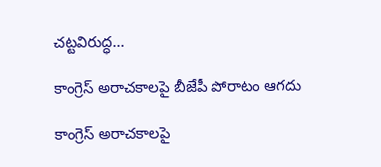చట్టవిరుద్ధ...

కాంగ్రెస్ అరాచకాలపై బీజేపీ పోరాటం ఆగదు

కాంగ్రెస్ అరాచకాలపై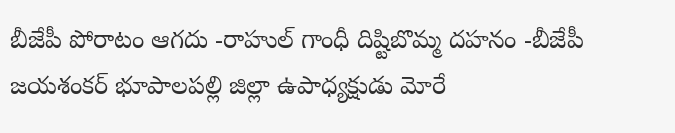బీజేపీ పోరాటం ఆగదు -రాహుల్ గాంధీ దిష్టిబొమ్మ దహనం -బీజేపీ జయశంకర్ భూపాలపల్లి జిల్లా ఉపాధ్యక్షుడు మోరే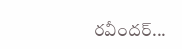రవీందర్...